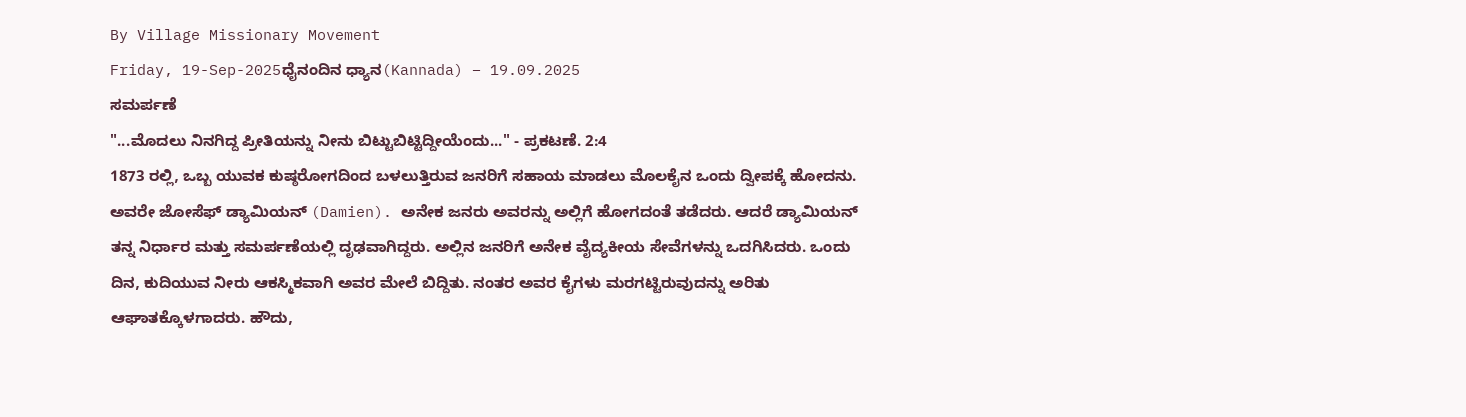By Village Missionary Movement
Friday, 19-Sep-2025ಧೈನಂದಿನ ಧ್ಯಾನ(Kannada) – 19.09.2025
ಸಮರ್ಪಣೆ
"...ಮೊದಲು ನಿನಗಿದ್ದ ಪ್ರೀತಿಯನ್ನು ನೀನು ಬಿಟ್ಟುಬಿಟ್ಟಿದ್ದೀಯೆಂದು..." - ಪ್ರಕಟಣೆ. 2:4
1873 ರಲ್ಲಿ, ಒಬ್ಬ ಯುವಕ ಕುಷ್ಠರೋಗದಿಂದ ಬಳಲುತ್ತಿರುವ ಜನರಿಗೆ ಸಹಾಯ ಮಾಡಲು ಮೊಲಕೈನ ಒಂದು ದ್ವೀಪಕ್ಕೆ ಹೋದನು. ಅವರೇ ಜೋಸೆಫ್ ಡ್ಯಾಮಿಯನ್ (Damien). ಅನೇಕ ಜನರು ಅವರನ್ನು ಅಲ್ಲಿಗೆ ಹೋಗದಂತೆ ತಡೆದರು. ಆದರೆ ಡ್ಯಾಮಿಯನ್ ತನ್ನ ನಿರ್ಧಾರ ಮತ್ತು ಸಮರ್ಪಣೆಯಲ್ಲಿ ದೃಢವಾಗಿದ್ದರು. ಅಲ್ಲಿನ ಜನರಿಗೆ ಅನೇಕ ವೈದ್ಯಕೀಯ ಸೇವೆಗಳನ್ನು ಒದಗಿಸಿದರು. ಒಂದು ದಿನ, ಕುದಿಯುವ ನೀರು ಆಕಸ್ಮಿಕವಾಗಿ ಅವರ ಮೇಲೆ ಬಿದ್ದಿತು. ನಂತರ ಅವರ ಕೈಗಳು ಮರಗಟ್ಟಿರುವುದನ್ನು ಅರಿತು ಆಘಾತಕ್ಕೊಳಗಾದರು. ಹೌದು,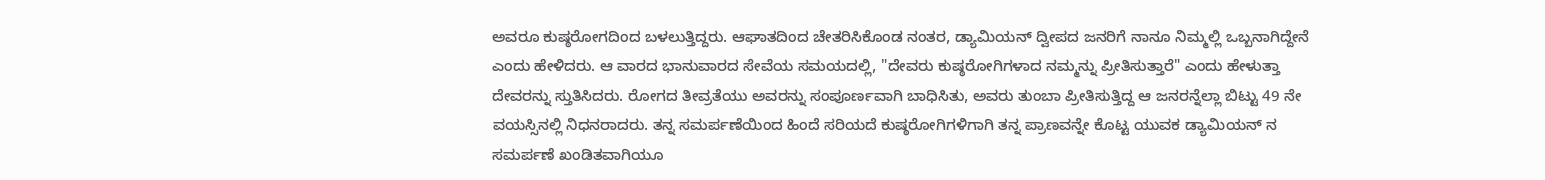ಅವರೂ ಕುಷ್ಠರೋಗದಿಂದ ಬಳಲುತ್ತಿದ್ದರು. ಆಘಾತದಿಂದ ಚೇತರಿಸಿಕೊಂಡ ನಂತರ, ಡ್ಯಾಮಿಯನ್ ದ್ವೀಪದ ಜನರಿಗೆ ನಾನೂ ನಿಮ್ಮಲ್ಲಿ ಒಬ್ಬನಾಗಿದ್ದೇನೆ ಎಂದು ಹೇಳಿದರು. ಆ ವಾರದ ಭಾನುವಾರದ ಸೇವೆಯ ಸಮಯದಲ್ಲಿ, "ದೇವರು ಕುಷ್ಠರೋಗಿಗಳಾದ ನಮ್ಮನ್ನು ಪ್ರೀತಿಸುತ್ತಾರೆ" ಎಂದು ಹೇಳುತ್ತಾ ದೇವರನ್ನು ಸ್ತುತಿಸಿದರು. ರೋಗದ ತೀವ್ರತೆಯು ಅವರನ್ನು ಸಂಪೂರ್ಣವಾಗಿ ಬಾಧಿಸಿತು, ಅವರು ತುಂಬಾ ಪ್ರೀತಿಸುತ್ತಿದ್ದ ಆ ಜನರನ್ನೆಲ್ಲಾ ಬಿಟ್ಟು 49 ನೇ ವಯಸ್ಸಿನಲ್ಲಿ ನಿಧನರಾದರು. ತನ್ನ ಸಮರ್ಪಣೆಯಿಂದ ಹಿಂದೆ ಸರಿಯದೆ ಕುಷ್ಠರೋಗಿಗಳಿಗಾಗಿ ತನ್ನ ಪ್ರಾಣವನ್ನೇ ಕೊಟ್ಟ ಯುವಕ ಡ್ಯಾಮಿಯನ್ ನ ಸಮರ್ಪಣೆ ಖಂಡಿತವಾಗಿಯೂ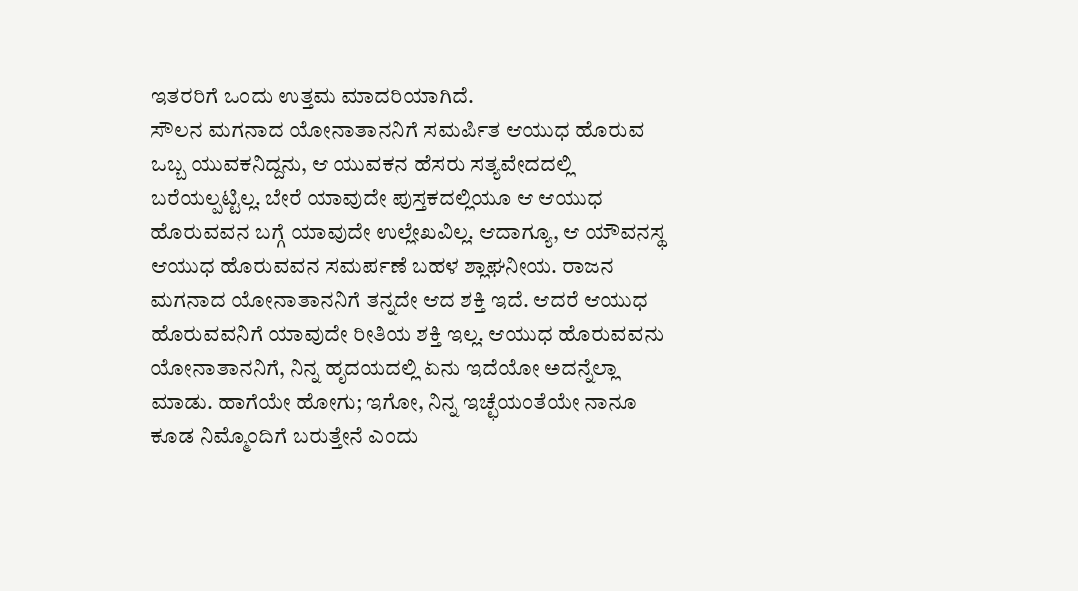ಇತರರಿಗೆ ಒಂದು ಉತ್ತಮ ಮಾದರಿಯಾಗಿದೆ.
ಸೌಲನ ಮಗನಾದ ಯೋನಾತಾನನಿಗೆ ಸಮರ್ಪಿತ ಆಯುಧ ಹೊರುವ ಒಬ್ಬ ಯುವಕನಿದ್ದನು, ಆ ಯುವಕನ ಹೆಸರು ಸತ್ಯವೇದದಲ್ಲಿ ಬರೆಯಲ್ಪಟ್ಟಿಲ್ಲ. ಬೇರೆ ಯಾವುದೇ ಪುಸ್ತಕದಲ್ಲಿಯೂ ಆ ಆಯುಧ ಹೊರುವವನ ಬಗ್ಗೆ ಯಾವುದೇ ಉಲ್ಲೇಖವಿಲ್ಲ. ಆದಾಗ್ಯೂ, ಆ ಯೌವನಸ್ಥ ಆಯುಧ ಹೊರುವವನ ಸಮರ್ಪಣೆ ಬಹಳ ಶ್ಲಾಘನೀಯ. ರಾಜನ ಮಗನಾದ ಯೋನಾತಾನನಿಗೆ ತನ್ನದೇ ಆದ ಶಕ್ತಿ ಇದೆ. ಆದರೆ ಆಯುಧ ಹೊರುವವನಿಗೆ ಯಾವುದೇ ರೀತಿಯ ಶಕ್ತಿ ಇಲ್ಲ. ಆಯುಧ ಹೊರುವವನು ಯೋನಾತಾನನಿಗೆ, ನಿನ್ನ ಹೃದಯದಲ್ಲಿ ಏನು ಇದೆಯೋ ಅದನ್ನೆಲ್ಲಾ ಮಾಡು. ಹಾಗೆಯೇ ಹೋಗು; ಇಗೋ, ನಿನ್ನ ಇಚ್ಛೆಯಂತೆಯೇ ನಾನೂ ಕೂಡ ನಿಮ್ಮೊಂದಿಗೆ ಬರುತ್ತೇನೆ ಎಂದು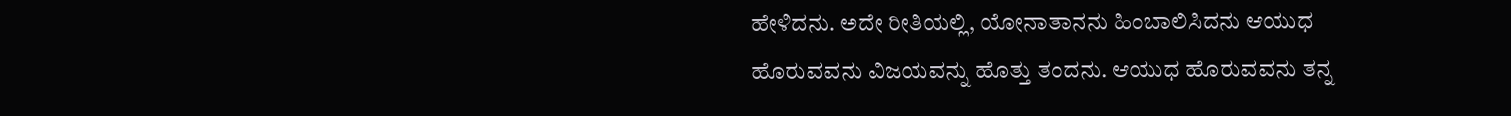ಹೇಳಿದನು. ಅದೇ ರೀತಿಯಲ್ಲಿ, ಯೋನಾತಾನನು ಹಿಂಬಾಲಿಸಿದನು ಆಯುಧ ಹೊರುವವನು ವಿಜಯವನ್ನು ಹೊತ್ತು ತಂದನು. ಆಯುಧ ಹೊರುವವನು ತನ್ನ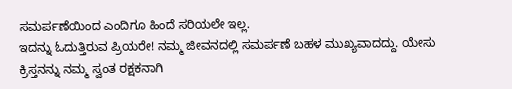ಸಮರ್ಪಣೆಯಿಂದ ಎಂದಿಗೂ ಹಿಂದೆ ಸರಿಯಲೇ ಇಲ್ಲ.
ಇದನ್ನು ಓದುತ್ತಿರುವ ಪ್ರಿಯರೇ! ನಮ್ಮ ಜೀವನದಲ್ಲಿ ಸಮರ್ಪಣೆ ಬಹಳ ಮುಖ್ಯವಾದದ್ದು. ಯೇಸು ಕ್ರಿಸ್ತನನ್ನು ನಮ್ಮ ಸ್ವಂತ ರಕ್ಷಕನಾಗಿ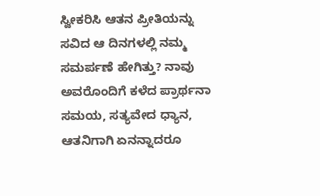ಸ್ವೀಕರಿಸಿ ಆತನ ಪ್ರೀತಿಯನ್ನು ಸವಿದ ಆ ದಿನಗಳಲ್ಲಿ ನಮ್ಮ ಸಮರ್ಪಣೆ ಹೇಗಿತ್ತು? ನಾವು ಅವರೊಂದಿಗೆ ಕಳೆದ ಪ್ರಾರ್ಥನಾ ಸಮಯ, ಸತ್ಯವೇದ ಧ್ಯಾನ, ಆತನಿಗಾಗಿ ಏನನ್ನಾದರೂ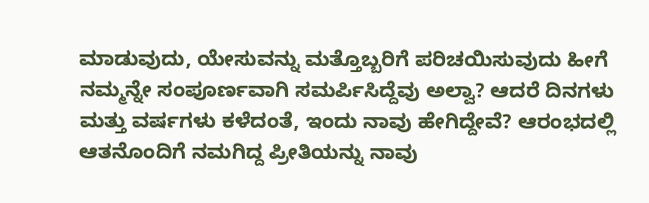ಮಾಡುವುದು, ಯೇಸುವನ್ನು ಮತ್ತೊಬ್ಬರಿಗೆ ಪರಿಚಯಿಸುವುದು ಹೀಗೆ ನಮ್ಮನ್ನೇ ಸಂಪೂರ್ಣವಾಗಿ ಸಮರ್ಪಿಸಿದ್ದೆವು ಅಲ್ವಾ? ಆದರೆ ದಿನಗಳು ಮತ್ತು ವರ್ಷಗಳು ಕಳೆದಂತೆ, ಇಂದು ನಾವು ಹೇಗಿದ್ದೇವೆ? ಆರಂಭದಲ್ಲಿ ಆತನೊಂದಿಗೆ ನಮಗಿದ್ದ ಪ್ರೀತಿಯನ್ನು ನಾವು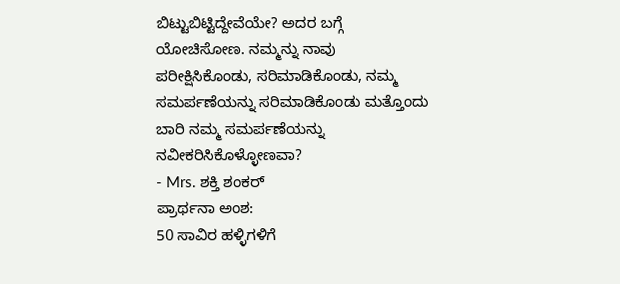ಬಿಟ್ಟುಬಿಟ್ಟಿದ್ದೇವೆಯೇ? ಅದರ ಬಗ್ಗೆ ಯೋಚಿಸೋಣ. ನಮ್ಮನ್ನು ನಾವು ಪರೀಕ್ಷಿಸಿಕೊಂಡು, ಸರಿಮಾಡಿಕೊಂಡು, ನಮ್ಮ ಸಮರ್ಪಣೆಯನ್ನು ಸರಿಮಾಡಿಕೊಂಡು ಮತ್ತೊಂದು ಬಾರಿ ನಮ್ಮ ಸಮರ್ಪಣೆಯನ್ನು ನವೀಕರಿಸಿಕೊಳ್ಳೋಣವಾ?
- Mrs. ಶಕ್ತಿ ಶಂಕರ್
ಪ್ರಾರ್ಥನಾ ಅಂಶ:
50 ಸಾವಿರ ಹಳ್ಳಿಗಳಿಗೆ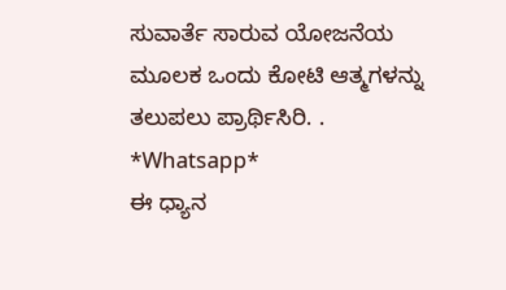ಸುವಾರ್ತೆ ಸಾರುವ ಯೋಜನೆಯ ಮೂಲಕ ಒಂದು ಕೋಟಿ ಆತ್ಮಗಳನ್ನು ತಲುಪಲು ಪ್ರಾರ್ಥಿಸಿರಿ. .
*Whatsapp*
ಈ ಧ್ಯಾನ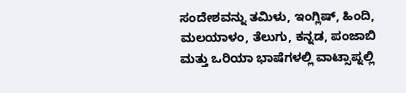ಸಂದೇಶವನ್ನು ತಮಿಳು, ಇಂಗ್ಲಿಷ್, ಹಿಂದಿ, ಮಲಯಾಳಂ, ತೆಲುಗು, ಕನ್ನಡ, ಪಂಜಾಬಿ ಮತ್ತು ಒರಿಯಾ ಭಾಷೆಗಳಲ್ಲಿ ವಾಟ್ಸಾಪ್ನಲ್ಲಿ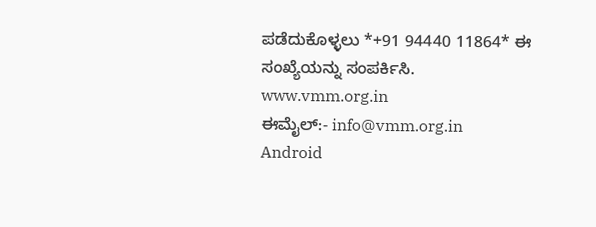ಪಡೆದುಕೊಳ್ಳಲು *+91 94440 11864* ಈ ಸಂಖ್ಯೆಯನ್ನು ಸಂಪರ್ಕಿಸಿ.
www.vmm.org.in
ಈಮೈಲ್:- info@vmm.org.in
Android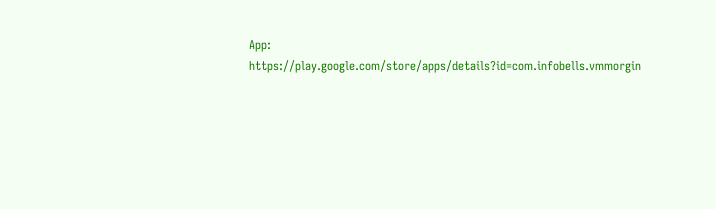App: https://play.google.com/store/apps/details?id=com.infobells.vmmorgin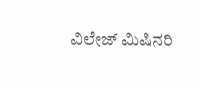ವಿಲೇಜ್ ಮಿಷಿನರಿ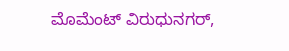ಮೊಮೆಂಟ್ ವಿರುಧುನಗರ್,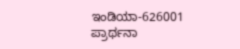ಇಂಡಿಯಾ-626001
ಪ್ರಾರ್ಥನಾ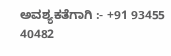ಅವಶ್ಯಕತೆಗಾಗಿ :- +91 93455 40482